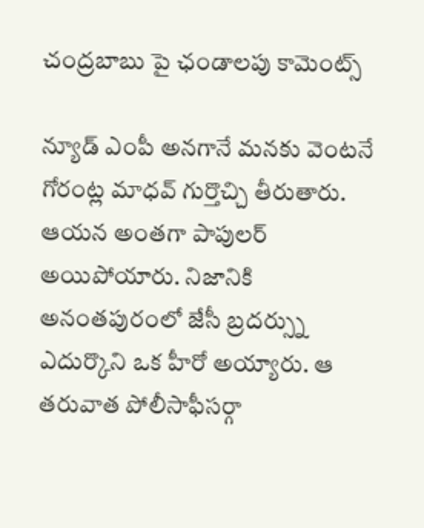చంద్రబాబు పై ఛండాలపు కామెంట్స్

న్యూడ్ ఎంపీ అనగానే మనకు వెంటనే గోరంట్ల మాధవ్ గుర్తొచ్చి తీరుతారు. ఆయన అంతగా పాపులర్ అయిపోయారు. నిజానికి అనంతపురంలో జేసీ బ్రదర్స్ను ఎదుర్కొని ఒక హీరో అయ్యారు. ఆ తరువాత పోలీసాఫీసర్గా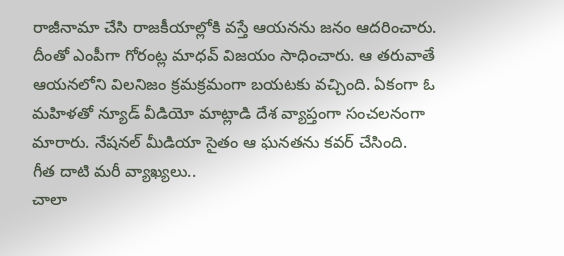రాజీనామా చేసి రాజకీయాల్లోకి వస్తే ఆయనను జనం ఆదరించారు. దీంతో ఎంపీగా గోరంట్ల మాధవ్ విజయం సాధించారు. ఆ తరువాతే ఆయనలోని విలనిజం క్రమక్రమంగా బయటకు వచ్చింది. ఏకంగా ఓ మహిళతో న్యూడ్ వీడియో మాట్లాడి దేశ వ్యాప్తంగా సంచలనంగా మారారు. నేషనల్ మీడియా సైతం ఆ ఘనతను కవర్ చేసింది.
గీత దాటి మరీ వ్యాఖ్యలు..
చాలా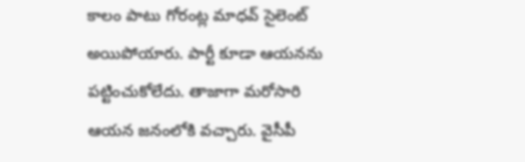కాలం పాటు గోరంట్ల మాధవ్ సైలెంట్ అయిపోయారు. పార్టీ కూడా ఆయనను పట్టించుకోలేదు. తాజాగా మరోసారి ఆయన జనంలోకి వచ్చారు. వైసీపీ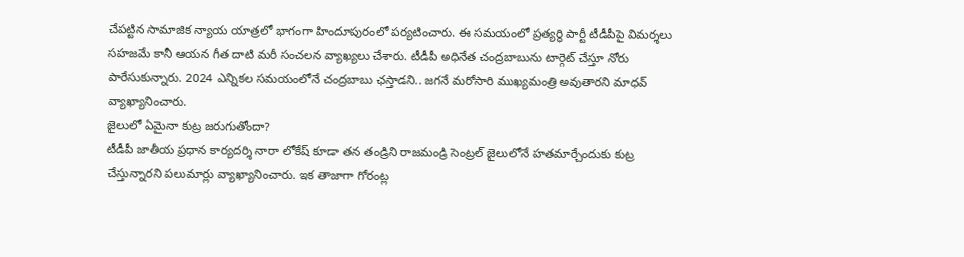చేపట్టిన సామాజిక న్యాయ యాత్రలో భాగంగా హిందూపురంలో పర్యటించారు. ఈ సమయంలో ప్రత్యర్థి పార్టీ టీడీపీపై విమర్శలు సహజమే కానీ ఆయన గీత దాటి మరీ సంచలన వ్యాఖ్యలు చేశారు. టీడీపీ అధినేత చంద్రబాబును టార్గెట్ చేస్తూ నోరు పారేసుకున్నారు. 2024 ఎన్నికల సమయంలోనే చంద్రబాబు ఛస్తాడని.. జగనే మరోసారి ముఖ్యమంత్రి అవుతారని మాధవ్ వ్యాఖ్యానించారు.
జైలులో ఏమైనా కుట్ర జరుగుతోందా?
టీడీపీ జాతీయ ప్రధాన కార్యదర్శి నారా లోకేష్ కూడా తన తండ్రిని రాజమండ్రి సెంట్రల్ జైలులోనే హతమార్చేందుకు కుట్ర చేస్తున్నారని పలుమార్లు వ్యాఖ్యానించారు. ఇక తాజాగా గోరంట్ల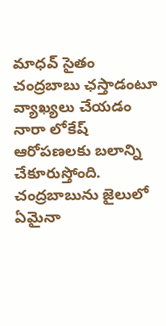మాధవ్ సైతం చంద్రబాబు ఛస్తాడంటూ వ్యాఖ్యలు చేయడం నారా లోకేష్ ఆరోపణలకు బలాన్ని చేకూరుస్తోంది. చంద్రబాబును జైలులో ఏమైనా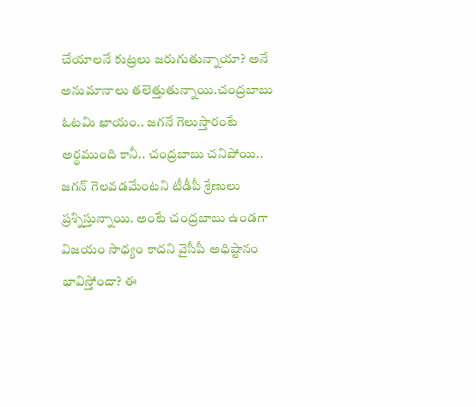చేయాలనే కుట్రలు జరుగుతున్నాయా? అనే అనుమానాలు తలెత్తుతున్నాయి.చంద్రబాబు ఓటమి ఖాయం.. జగనే గెలుస్తారంటే అర్థముంది కానీ.. చంద్రబాబు చనిపోయి.. జగన్ గెలవడమేంటని టీడీపీ శ్రేణులు ప్రశ్నిస్తున్నాయి. అంటే చంద్రబాబు ఉండగా విజయం సాధ్యం కాదని వైసీపీ అధిష్టానం భావిస్తోందా? ఈ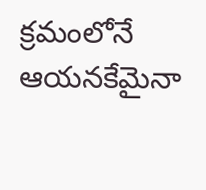క్రమంలోనే ఆయనకేమైనా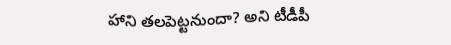హాని తలపెట్టనుందా? అని టీడీపీ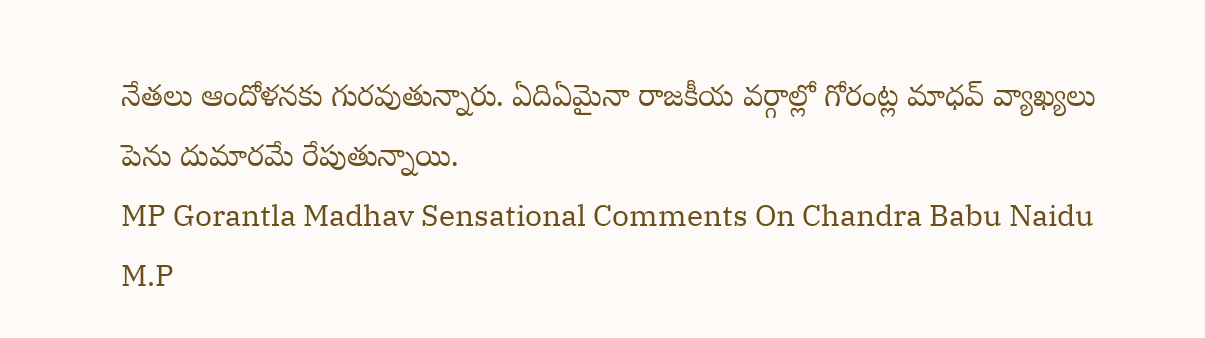నేతలు ఆందోళనకు గురవుతున్నారు. ఏదిఏమైనా రాజకీయ వర్గాల్లో గోరంట్ల మాధవ్ వ్యాఖ్యలు పెను దుమారమే రేపుతున్నాయి.
MP Gorantla Madhav Sensational Comments On Chandra Babu Naidu
M.P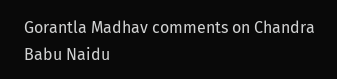Gorantla Madhav comments on Chandra Babu Naidu